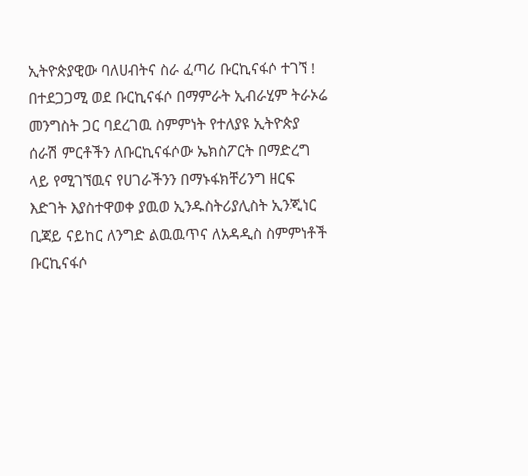ኢትዮጵያዊው ባለሀብትና ስራ ፈጣሪ ቡርኪናፋሶ ተገኘ !
በተደጋጋሚ ወደ ቡርኪናፋሶ በማምራት ኢብራሂም ትራኦሬ መንግስት ጋር ባደረገዉ ስምምነት የተለያዩ ኢትዮጵያ ሰራሽ ምርቶችን ለቡርኪናፋሶው ኤክስፖርት በማድረግ ላይ የሚገኘዉና የሀገራችንን በማኑፋክቸሪንግ ዘርፍ እድገት እያስተዋወቀ ያዉወ ኢንዱስትሪያሊስት ኢንጂነር ቢጃይ ናይከር ለንግድ ልዉዉጥና ለአዳዲስ ስምምነቶች ቡርኪናፋሶ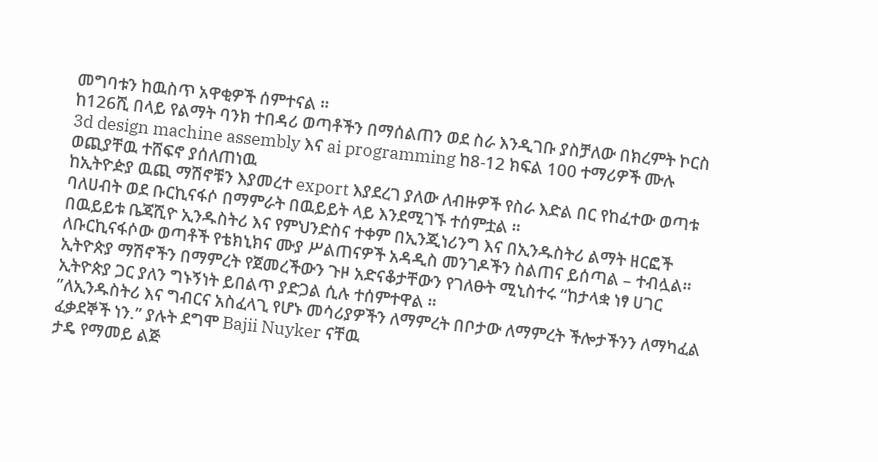መግባቱን ከዉስጥ አዋቂዎች ሰምተናል ።
ከ126ሺ በላይ የልማት ባንክ ተበዳሪ ወጣቶችን በማሰልጠን ወደ ስራ እንዲገቡ ያስቻለው በክረምት ኮርስ 3d design machine assembly እና ai programming ከ8-12 ክፍል 100 ተማሪዎች ሙሉ ወጪያቸዉ ተሸፍኖ ያሰለጠነዉ
ከኢትዮዽያ ዉጪ ማሽኖቹን እያመረተ export እያደረገ ያለው ለብዙዎች የስራ እድል በር የከፈተው ወጣቱ ባለሀብት ወደ ቡርኪናፋሶ በማምራት በዉይይት ላይ እንደሚገኙ ተሰምቷል ።
በዉይይቱ ቤጃሺዮ ኢንዱስትሪ እና የምህንድስና ተቀም በኢንጂነሪንግ እና በኢንዱስትሪ ልማት ዘርፎች ለቡርኪናፋሶው ወጣቶች የቴክኒክና ሙያ ሥልጠናዎች አዳዲስ መንገዶችን ስልጠና ይሰጣል – ተብሏል።
ኢትዮጵያ ማሽኖችን በማምረት የጀመረችውን ጉዞ አድናቆታቸውን የገለፁት ሚኒስተሩ “ከታላቋ ነፃ ሀገር ኢትዮጵያ ጋር ያለን ግኑኝነት ይበልጥ ያድጋል ሲሉ ተሰምተዋል ።
”ለኢንዱስትሪ እና ግብርና አስፈላጊ የሆኑ መሳሪያዎችን ለማምረት በቦታው ለማምረት ችሎታችንን ለማካፈል ፈቃደኞች ነን.” ያሉት ደግሞ Bajii Nuyker ናቸዉ
ታዴ የማመይ ልጅ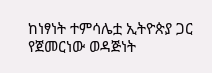ከነፃነት ተምሳሌቷ ኢትዮጵያ ጋር የጀመርነው ወዳጅነት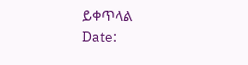ይቀጥላል
Date: